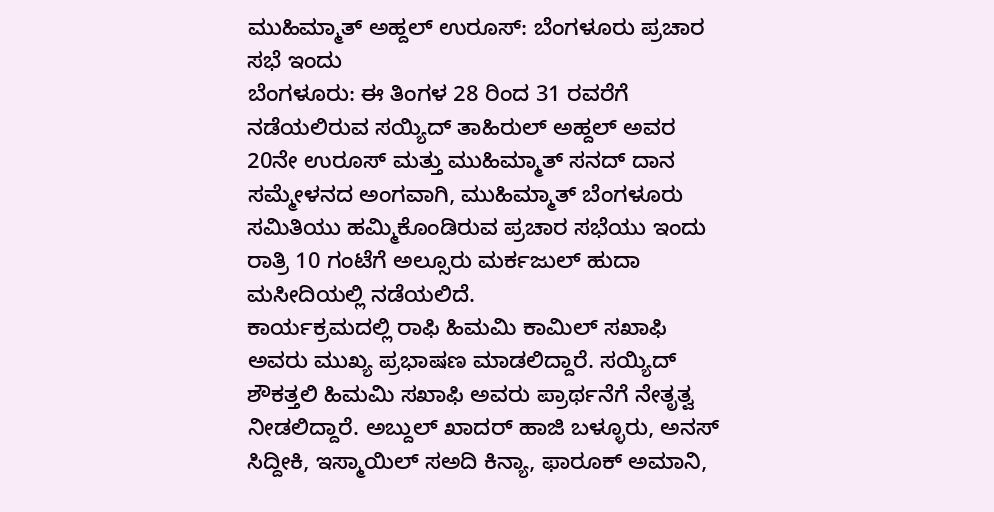ಮುಹಿಮ್ಮಾತ್ ಅಹ್ದಲ್ ಉರೂಸ್: ಬೆಂಗಳೂರು ಪ್ರಚಾರ ಸಭೆ ಇಂದು
ಬೆಂಗಳೂರು: ಈ ತಿಂಗಳ 28 ರಿಂದ 31 ರವರೆಗೆ ನಡೆಯಲಿರುವ ಸಯ್ಯಿದ್ ತಾಹಿರುಲ್ ಅಹ್ದಲ್ ಅವರ 20ನೇ ಉರೂಸ್ ಮತ್ತು ಮುಹಿಮ್ಮಾತ್ ಸನದ್ ದಾನ ಸಮ್ಮೇಳನದ ಅಂಗವಾಗಿ, ಮುಹಿಮ್ಮಾತ್ ಬೆಂಗಳೂರು ಸಮಿತಿಯು ಹಮ್ಮಿಕೊಂಡಿರುವ ಪ್ರಚಾರ ಸಭೆಯು ಇಂದು ರಾತ್ರಿ 10 ಗಂಟೆಗೆ ಅಲ್ಸೂರು ಮರ್ಕಜುಲ್ ಹುದಾ ಮಸೀದಿಯಲ್ಲಿ ನಡೆಯಲಿದೆ.
ಕಾರ್ಯಕ್ರಮದಲ್ಲಿ ರಾಫಿ ಹಿಮಮಿ ಕಾಮಿಲ್ ಸಖಾಫಿ ಅವರು ಮುಖ್ಯ ಪ್ರಭಾಷಣ ಮಾಡಲಿದ್ದಾರೆ. ಸಯ್ಯಿದ್ ಶೌಕತ್ತಲಿ ಹಿಮಮಿ ಸಖಾಫಿ ಅವರು ಪ್ರಾರ್ಥನೆಗೆ ನೇತೃತ್ವ ನೀಡಲಿದ್ದಾರೆ. ಅಬ್ದುಲ್ ಖಾದರ್ ಹಾಜಿ ಬಳ್ಳೂರು, ಅನಸ್ ಸಿದ್ದೀಕಿ, ಇಸ್ಮಾಯಿಲ್ ಸಅದಿ ಕಿನ್ಯಾ, ಫಾರೂಕ್ ಅಮಾನಿ,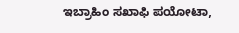ಇಬ್ರಾಹಿಂ ಸಖಾಫಿ ಪಯೋಟಾ,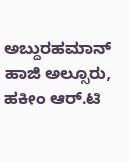ಅಬ್ದುರಹಮಾನ್ ಹಾಜಿ ಅಲ್ಸೂರು, ಹಕೀಂ ಆರ್.ಟಿ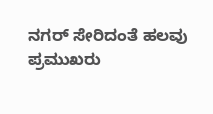ನಗರ್ ಸೇರಿದಂತೆ ಹಲವು ಪ್ರಮುಖರು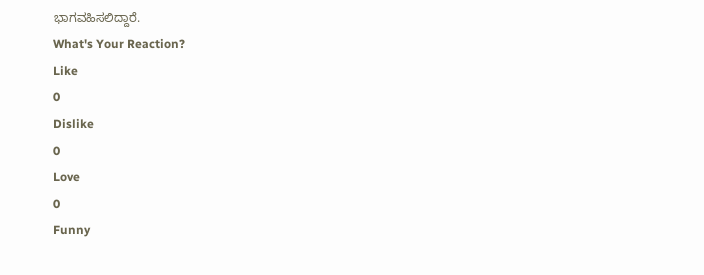ಭಾಗವಹಿಸಲಿದ್ದಾರೆ.
What's Your Reaction?
Like
0
Dislike
0
Love
0
Funny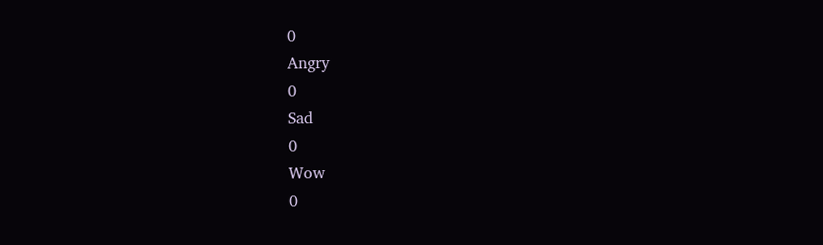0
Angry
0
Sad
0
Wow
0